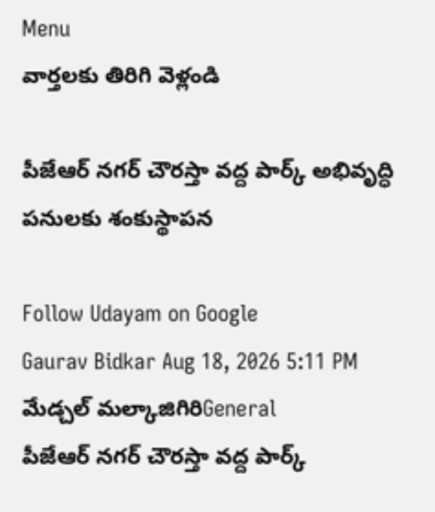Menu
వార్తలకు తిరిగి వెళ్లండి

పీజేఆర్ నగర్ చౌరస్తా వద్ద పార్క్ అభివృద్ధి పనులకు శంకుస్థాపన

Follow Udayam on Google
Gaurav Bidkar Aug 18, 2026 5:11 PM మేడ్చల్ మల్కాజిగిరిGeneral
పీజేఆర్ నగర్ చౌరస్తా వద్ద పార్క్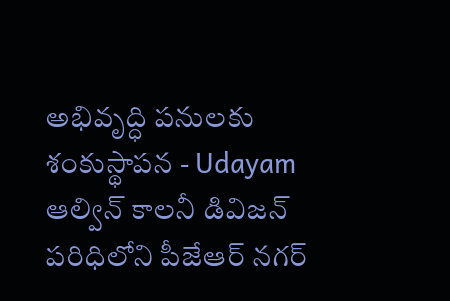అభివృద్ధి పనులకు శంకుస్థాపన - Udayam
ఆల్విన్ కాలనీ డివిజన్ పరిధిలోని పీజేఆర్ నగర్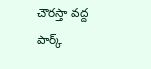చౌరస్తా వద్ద పార్క్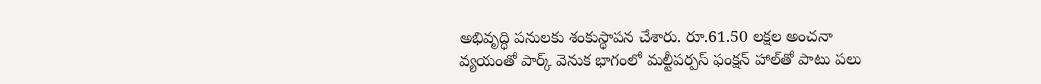అభివృద్ధి పనులకు శంకుస్థాపన చేశారు. రూ.61.50 లక్షల అంచనా వ్యయంతో పార్క్ వెనుక భాగంలో మల్టీపర్పస్ ఫంక్షన్ హాల్‌తో పాటు పలు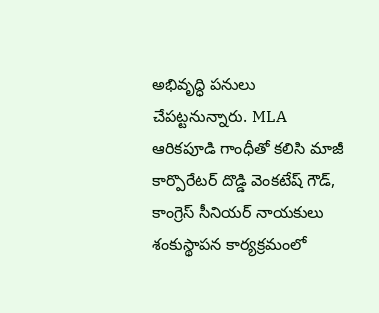అభివృద్ధి పనులు చేపట్టనున్నారు. MLA ఆరికపూడి గాంధీతో కలిసి మాజీ కార్పొరేటర్ దొడ్డి వెంకటేష్ గౌడ్, కాంగ్రెస్ సీనియర్ నాయకులు శంకుస్థాపన కార్యక్రమంలో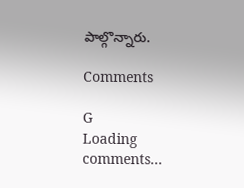పాల్గొన్నారు.

Comments

G
Loading comments...